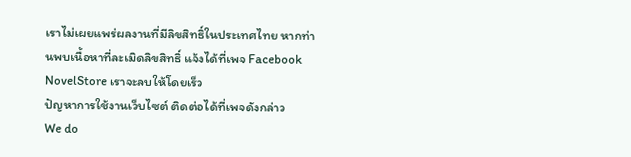เราไม่เผยแพร่ผลงานที่มีลิขสิทธิ์ในประเทศไทย หากท่านพบเนื้อหาที่ละเมิดลิขสิทธิ์ แจ้งได้ที่เพจ Facebook NovelStore เราจะลบให้โดยเร็ว
ปัญหาการใช้งานเว็บไซต์ ติดต่อได้ที่เพจดังกล่าว
We do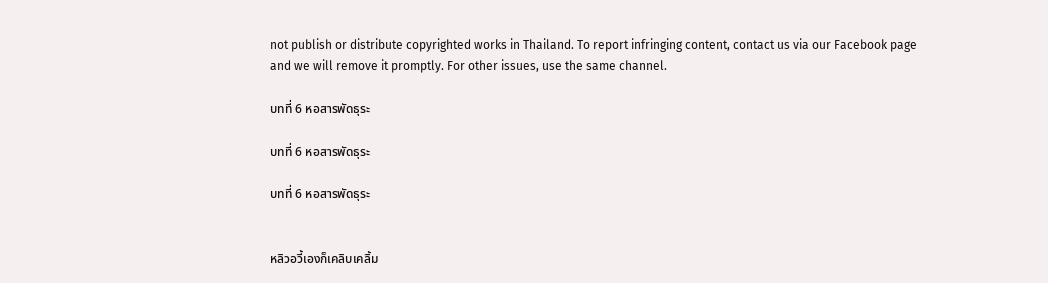not publish or distribute copyrighted works in Thailand. To report infringing content, contact us via our Facebook page and we will remove it promptly. For other issues, use the same channel.

บทที่ 6 หอสารพัดธุระ

บทที่ 6 หอสารพัดธุระ

บทที่ 6 หอสารพัดธุระ


หลิวอวี้เองก็เคลิบเคลิ้ม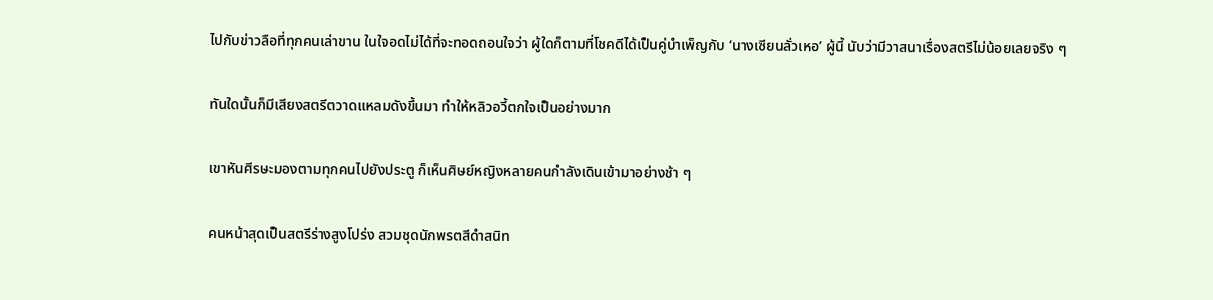ไปกับข่าวลือที่ทุกคนเล่าขาน ในใจอดไม่ได้ที่จะทอดถอนใจว่า ผู้ใดก็ตามที่โชคดีได้เป็นคู่บำเพ็ญกับ ‘นางเซียนลั่วเหอ’ ผู้นี้ นับว่ามีวาสนาเรื่องสตรีไม่น้อยเลยจริง ๆ

ทันใดนั้นก็มีเสียงสตรีตวาดแหลมดังขึ้นมา ทำให้หลิวอวี้ตกใจเป็นอย่างมาก

เขาหันศีรษะมองตามทุกคนไปยังประตู ก็เห็นศิษย์หญิงหลายคนกำลังเดินเข้ามาอย่างช้า ๆ

คนหน้าสุดเป็นสตรีร่างสูงโปร่ง สวมชุดนักพรตสีดำสนิท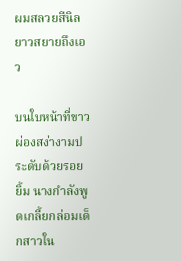ผมสลวยสีนิลยาวสยายถึงเอว

บนใบหน้าที่ขาวผ่องสง่างามประดับด้วยรอยยิ้ม นางกำลังพูดเกลี้ยกล่อมเด็กสาวใน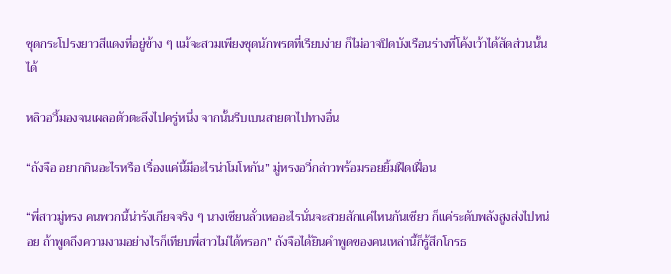ชุดกระโปรงยาวสีแดงที่อยู่ข้าง ๆ แม้จะสวมเพียงชุดนักพรตที่เรียบง่าย ก็ไม่อาจปิดบังเรือนร่างที่โค้งเว้าได้สัดส่วนนั้นได้

หลิวอวี้มองจนเผลอตัวตะลึงไปครู่หนึ่ง จากนั้นรีบเบนสายตาไปทางอื่น

“ถังจือ อยากกินอะไรหรือ เรื่องแค่นี้มีอะไรน่าโมโหกัน” มู่หรงอวี่กล่าวพร้อมรอยยิ้มฝืดเฝื่อน

“พี่สาวมู่หรง คนพวกนี้น่ารังเกียจจริง ๆ นางเซียนลั่วเหออะไรนั่นจะสวยสักแค่ไหนกันเชียว ก็แค่ระดับพลังสูงส่งไปหน่อย ถ้าพูดถึงความงามอย่างไรก็เทียบพี่สาวไม่ได้หรอก” ถังจือได้ยินคำพูดของคนเหล่านี้ก็รู้สึกโกรธ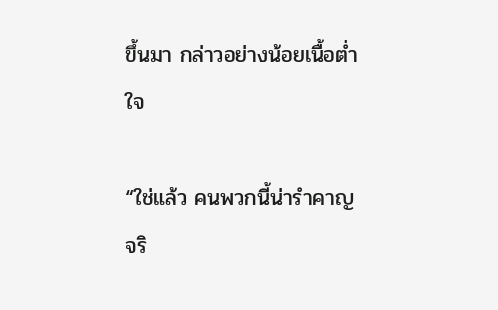ขึ้นมา กล่าวอย่างน้อยเนื้อต่ำใจ

“ใช่แล้ว คนพวกนี้น่ารำคาญจริ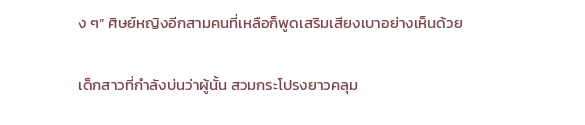ง ๆ” ศิษย์หญิงอีกสามคนที่เหลือก็พูดเสริมเสียงเบาอย่างเห็นด้วย

เด็กสาวที่กำลังบ่นว่าผู้นั้น สวมกระโปรงยาวคลุม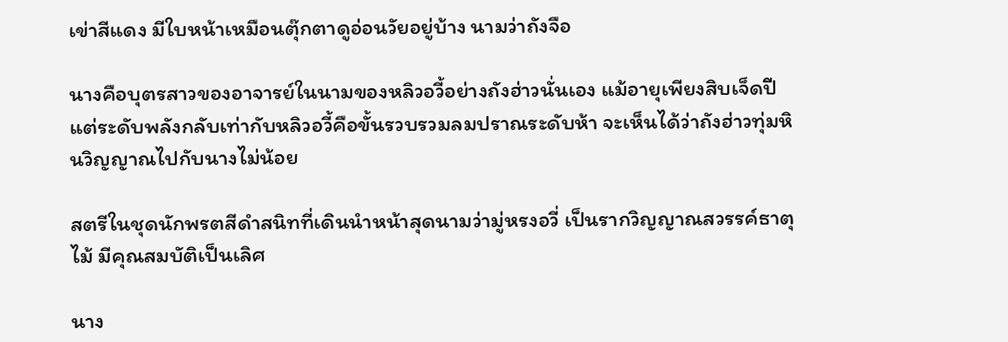เข่าสีแดง มีใบหน้าเหมือนตุ๊กตาดูอ่อนวัยอยู่บ้าง นามว่าถังจือ

นางคือบุตรสาวของอาจารย์ในนามของหลิวอวี้อย่างถังฮ่าวนั่นเอง แม้อายุเพียงสิบเจ็ดปี แต่ระดับพลังกลับเท่ากับหลิวอวี้คือขั้นรวบรวมลมปราณระดับห้า จะเห็นได้ว่าถังฮ่าวทุ่มหินวิญญาณไปกับนางไม่น้อย

สตรีในชุดนักพรตสีดำสนิทที่เดินนำหน้าสุดนามว่ามู่หรงอวี่ เป็นรากวิญญาณสวรรค์ธาตุไม้ มีคุณสมบัติเป็นเลิศ

นาง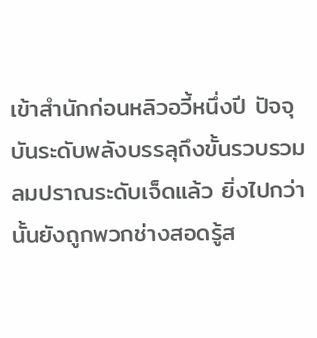เข้าสำนักก่อนหลิวอวี้หนึ่งปี ปัจจุบันระดับพลังบรรลุถึงขั้นรวบรวมลมปราณระดับเจ็ดแล้ว ยิ่งไปกว่านั้นยังถูกพวกช่างสอดรู้ส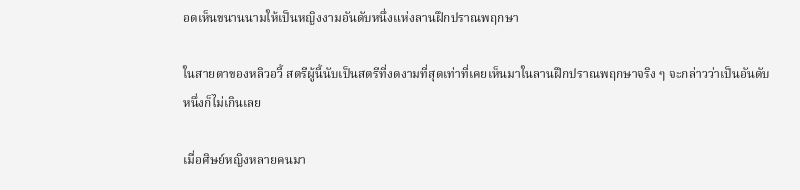อดเห็นขนานนามให้เป็นหญิงงามอันดับหนึ่งแห่งลานฝึกปราณพฤกษา

ในสายตาของหลิวอวี้ สตรีผู้นี้นับเป็นสตรีที่งดงามที่สุดเท่าที่เคยเห็นมาในลานฝึกปราณพฤกษาจริง ๆ จะกล่าวว่าเป็นอันดับหนึ่งก็ไม่เกินเลย

เมื่อศิษย์หญิงหลายคนมา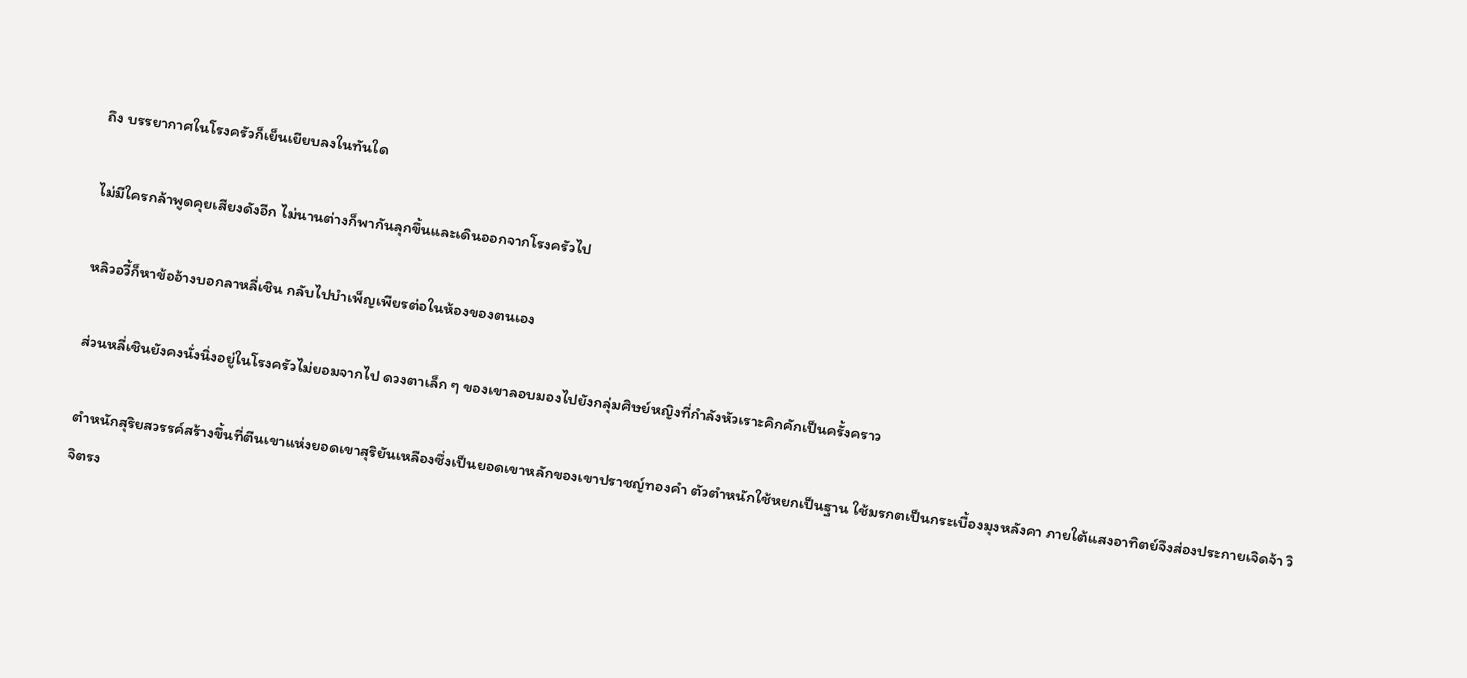ถึง บรรยากาศในโรงครัวก็เย็นเยียบลงในทันใด

ไม่มีใครกล้าพูดคุยเสียงดังอีก ไม่นานต่างก็พากันลุกขึ้นและเดินออกจากโรงครัวไป

หลิวอวี้ก็หาข้ออ้างบอกลาหลี่เชิน กลับไปบำเพ็ญเพียรต่อในห้องของตนเอง

ส่วนหลี่เชินยังคงนั่งนิ่งอยู่ในโรงครัวไม่ยอมจากไป ดวงตาเล็ก ๆ ของเขาลอบมองไปยังกลุ่มศิษย์หญิงที่กำลังหัวเราะคิกคักเป็นครั้งคราว

ตำหนักสุริยสวรรค์สร้างขึ้นที่ตีนเขาแห่งยอดเขาสุริยันเหลืองซึ่งเป็นยอดเขาหลักของเขาปราชญ์ทองคำ ตัวตำหนักใช้หยกเป็นฐาน ใช้มรกตเป็นกระเบื้องมุงหลังคา ภายใต้แสงอาทิตย์จึงส่องประกายเจิดจ้า วิจิตรง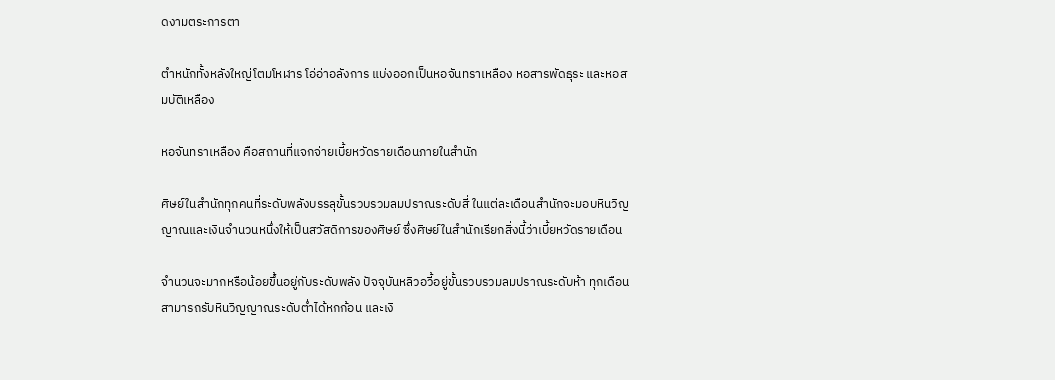ดงามตระการตา

ตำหนักทั้งหลังใหญ่โตมโหฬาร โอ่อ่าอลังการ แบ่งออกเป็นหอจันทราเหลือง หอสารพัดธุระ และหอสมบัติเหลือง

หอจันทราเหลือง คือสถานที่แจกจ่ายเบี้ยหวัดรายเดือนภายในสำนัก

ศิษย์ในสำนักทุกคนที่ระดับพลังบรรลุขั้นรวบรวมลมปราณระดับสี่ ในแต่ละเดือนสำนักจะมอบหินวิญญาณและเงินจำนวนหนึ่งให้เป็นสวัสดิการของศิษย์ ซึ่งศิษย์ในสำนักเรียกสิ่งนี้ว่าเบี้ยหวัดรายเดือน

จำนวนจะมากหรือน้อยขึ้นอยู่กับระดับพลัง ปัจจุบันหลิวอวี้อยู่ขั้นรวบรวมลมปราณระดับห้า ทุกเดือนสามารถรับหินวิญญาณระดับต่ำได้หกก้อน และเงิ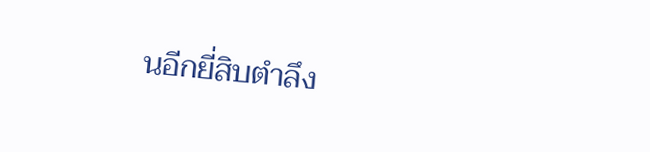นอีกยี่สิบตำลึง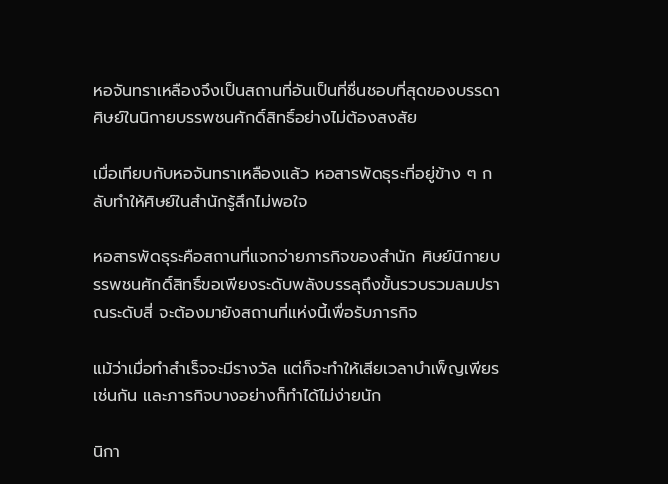หอจันทราเหลืองจึงเป็นสถานที่อันเป็นที่ชื่นชอบที่สุดของบรรดาศิษย์ในนิกายบรรพชนศักดิ์สิทธิ์อย่างไม่ต้องสงสัย

เมื่อเทียบกับหอจันทราเหลืองแล้ว หอสารพัดธุระที่อยู่ข้าง ๆ กลับทำให้ศิษย์ในสำนักรู้สึกไม่พอใจ

หอสารพัดธุระคือสถานที่แจกจ่ายภารกิจของสำนัก ศิษย์นิกายบรรพชนศักดิ์สิทธิ์ขอเพียงระดับพลังบรรลุถึงขั้นรวบรวมลมปราณระดับสี่ จะต้องมายังสถานที่แห่งนี้เพื่อรับภารกิจ

แม้ว่าเมื่อทำสำเร็จจะมีรางวัล แต่ก็จะทำให้เสียเวลาบำเพ็ญเพียรเช่นกัน และภารกิจบางอย่างก็ทำได้ไม่ง่ายนัก

นิกา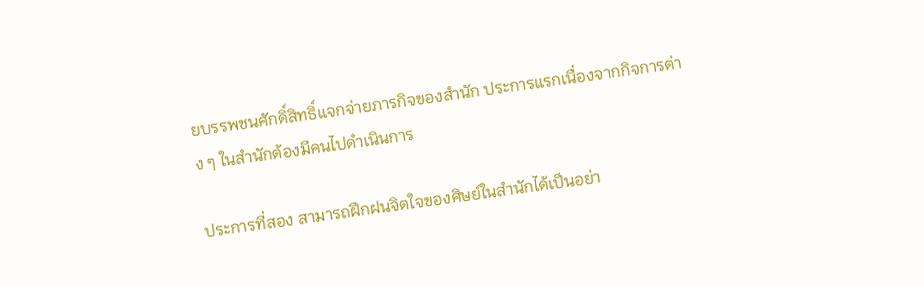ยบรรพชนศักดิ์สิทธิ์แจกจ่ายภารกิจของสำนัก ประการแรกเนื่องจากกิจการต่าง ๆ ในสำนักต้องมีคนไปดำเนินการ

ประการที่สอง สามารถฝึกฝนจิตใจของศิษย์ในสำนักได้เป็นอย่า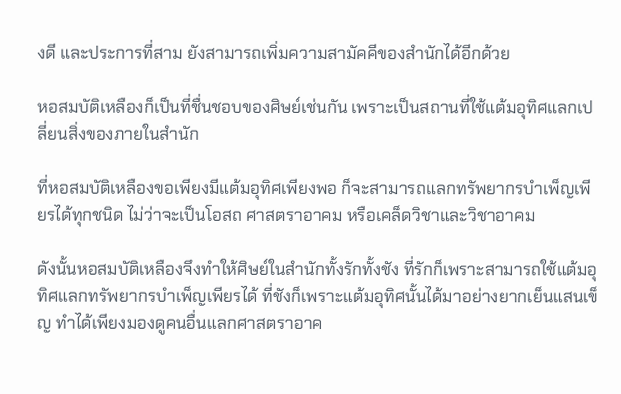งดี และประการที่สาม ยังสามารถเพิ่มความสามัคคีของสำนักได้อีกด้วย

หอสมบัติเหลืองก็เป็นที่ชื่นชอบของศิษย์เช่นกัน เพราะเป็นสถานที่ใช้แต้มอุทิศแลกเปลี่ยนสิ่งของภายในสำนัก

ที่หอสมบัติเหลืองขอเพียงมีแต้มอุทิศเพียงพอ ก็จะสามารถแลกทรัพยากรบำเพ็ญเพียรได้ทุกชนิด ไม่ว่าจะเป็นโอสถ ศาสตราอาคม หรือเคล็ดวิชาและวิชาอาคม

ดังนั้นหอสมบัติเหลืองจึงทำให้ศิษย์ในสำนักทั้งรักทั้งชัง ที่รักก็เพราะสามารถใช้แต้มอุทิศแลกทรัพยากรบำเพ็ญเพียรได้ ที่ชังก็เพราะแต้มอุทิศนั้นได้มาอย่างยากเย็นแสนเข็ญ ทำได้เพียงมองดูคนอื่นแลกศาสตราอาค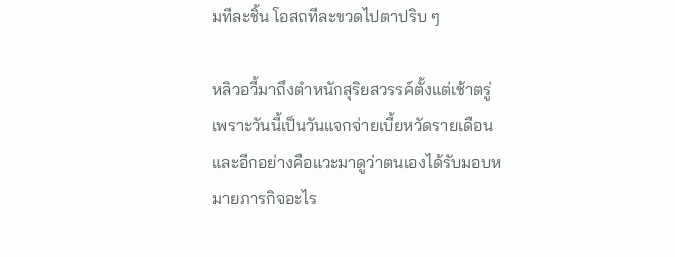มทีละชิ้น โอสถทีละขวดไปตาปริบ ๆ

หลิวอวี้มาถึงตำหนักสุริยสวรรค์ตั้งแต่เช้าตรู่ เพราะวันนี้เป็นวันแจกจ่ายเบี้ยหวัดรายเดือน และอีกอย่างคือแวะมาดูว่าตนเองได้รับมอบหมายภารกิจอะไร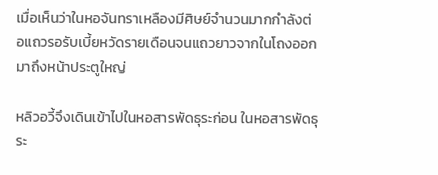เมื่อเห็นว่าในหอจันทราเหลืองมีศิษย์จำนวนมากกำลังต่อแถวรอรับเบี้ยหวัดรายเดือนจนแถวยาวจากในโถงออกมาถึงหน้าประตูใหญ่

หลิวอวี้จึงเดินเข้าไปในหอสารพัดธุระก่อน ในหอสารพัดธุระ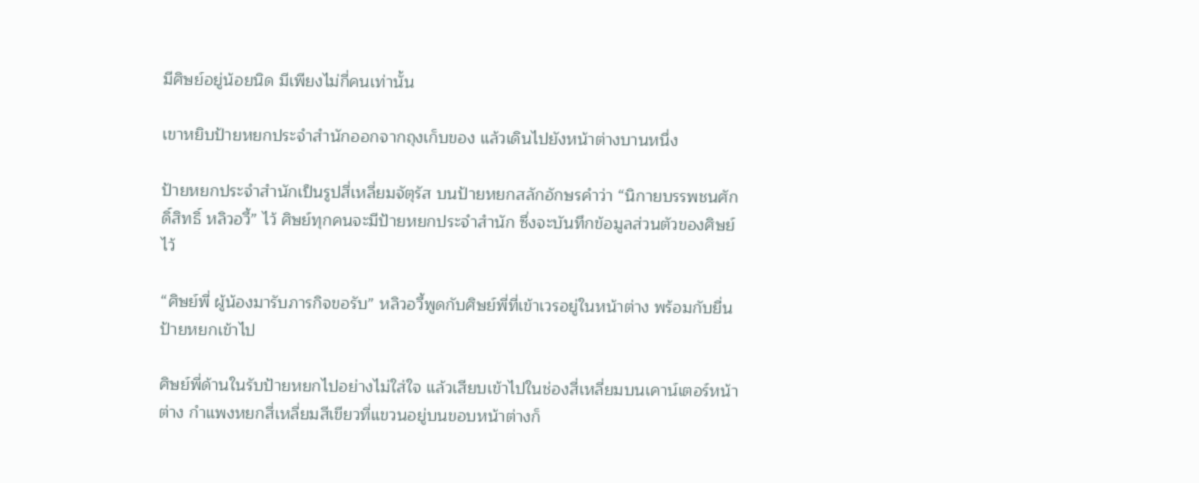มีศิษย์อยู่น้อยนิด มีเพียงไม่กี่คนเท่านั้น

เขาหยิบป้ายหยกประจำสำนักออกจากถุงเก็บของ แล้วเดินไปยังหน้าต่างบานหนึ่ง

ป้ายหยกประจำสำนักเป็นรูปสี่เหลี่ยมจัตุรัส บนป้ายหยกสลักอักษรคำว่า “นิกายบรรพชนศักดิ์สิทธิ์ หลิวอวี้” ไว้ ศิษย์ทุกคนจะมีป้ายหยกประจำสำนัก ซึ่งจะบันทึกข้อมูลส่วนตัวของศิษย์ไว้

“ศิษย์พี่ ผู้น้องมารับภารกิจขอรับ” หลิวอวี้พูดกับศิษย์พี่ที่เข้าเวรอยู่ในหน้าต่าง พร้อมกับยื่นป้ายหยกเข้าไป

ศิษย์พี่ด้านในรับป้ายหยกไปอย่างไม่ใส่ใจ แล้วเสียบเข้าไปในช่องสี่เหลี่ยมบนเคาน์เตอร์หน้าต่าง กำแพงหยกสี่เหลี่ยมสีเขียวที่แขวนอยู่บนขอบหน้าต่างก็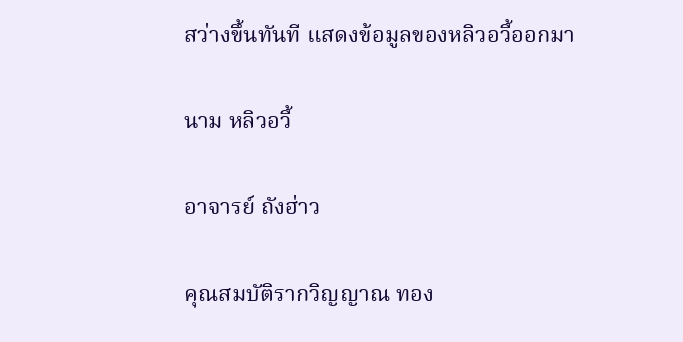สว่างขึ้นทันที แสดงข้อมูลของหลิวอวี้ออกมา

นาม หลิวอวี้

อาจารย์ ถังฮ่าว

คุณสมบัติรากวิญญาณ ทอง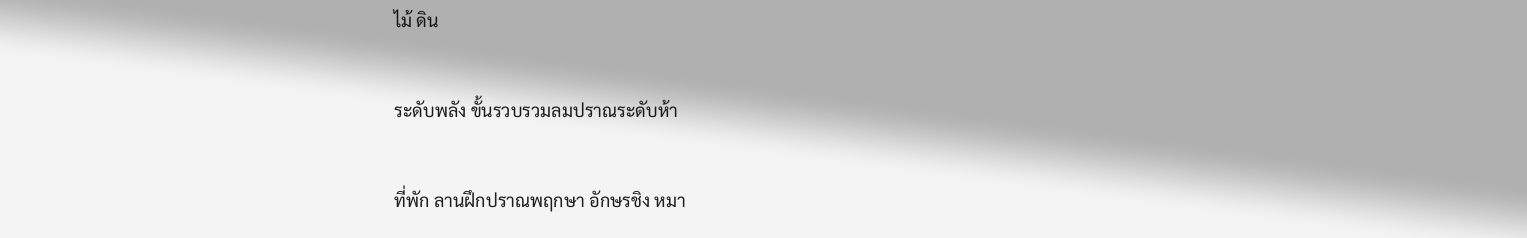ไม้ ดิน

ระดับพลัง ขั้นรวบรวมลมปราณระดับห้า

ที่พัก ลานฝึกปราณพฤกษา อักษรชิง หมา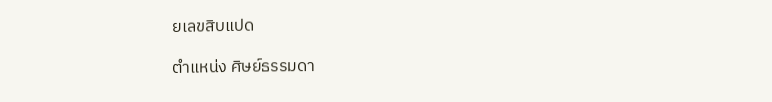ยเลขสิบแปด

ตำแหน่ง ศิษย์ธรรมดา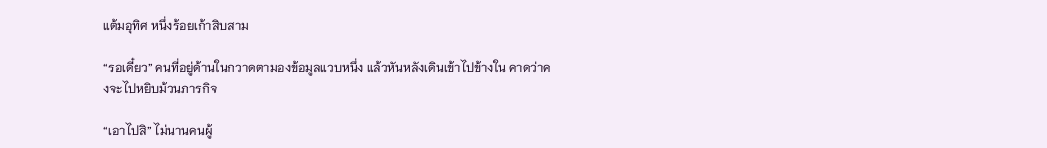แต้มอุทิศ หนึ่งร้อยเก้าสิบสาม

“รอเดี๋ยว” คนที่อยู่ด้านในกวาดตามองข้อมูลแวบหนึ่ง แล้วหันหลังเดินเข้าไปข้างใน คาดว่าคงจะไปหยิบม้วนภารกิจ

“เอาไปสิ” ไม่นานคนผู้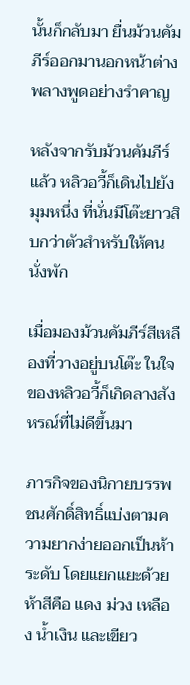นั้นก็กลับมา ยื่นม้วนคัมภีร์ออกมานอกหน้าต่างพลางพูดอย่างรำคาญ

หลังจากรับม้วนคัมภีร์แล้ว หลิวอวี้ก็เดินไปยังมุมหนึ่ง ที่นั่นมีโต๊ะยาวสิบกว่าตัวสำหรับให้คนนั่งพัก

เมื่อมองม้วนคัมภีร์สีเหลืองที่วางอยู่บนโต๊ะ ในใจของหลิวอวี้ก็เกิดลางสังหรณ์ที่ไม่ดีขึ้นมา

ภารกิจของนิกายบรรพชนศักดิ์สิทธิ์แบ่งตามความยากง่ายออกเป็นห้าระดับ โดยแยกแยะด้วยห้าสีคือ แดง ม่วง เหลือง น้ำเงิน และเขียว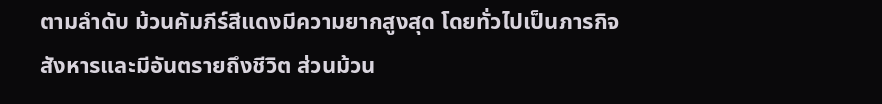ตามลำดับ ม้วนคัมภีร์สีแดงมีความยากสูงสุด โดยทั่วไปเป็นภารกิจสังหารและมีอันตรายถึงชีวิต ส่วนม้วน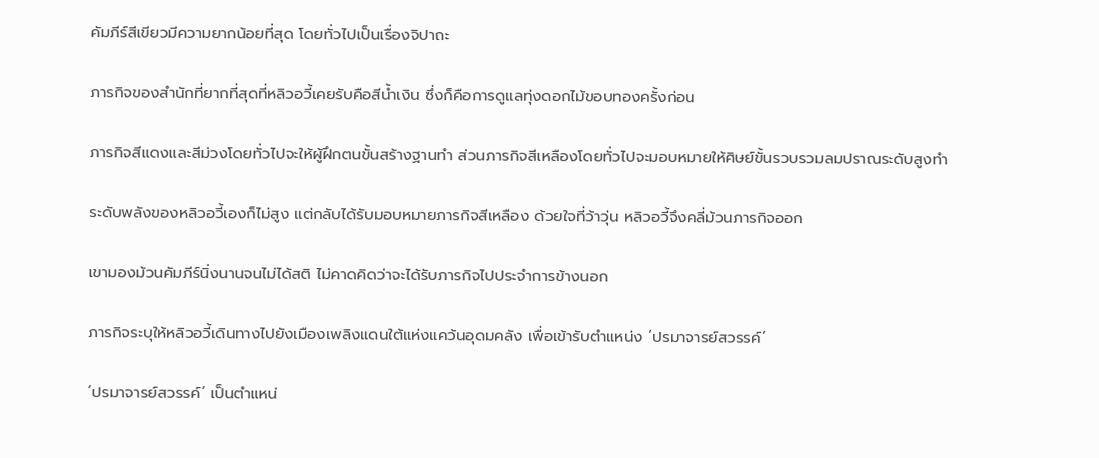คัมภีร์สีเขียวมีความยากน้อยที่สุด โดยทั่วไปเป็นเรื่องจิปาถะ

ภารกิจของสำนักที่ยากที่สุดที่หลิวอวี้เคยรับคือสีน้ำเงิน ซึ่งก็คือการดูแลทุ่งดอกไม้ขอบทองครั้งก่อน

ภารกิจสีแดงและสีม่วงโดยทั่วไปจะให้ผู้ฝึกตนขั้นสร้างฐานทำ ส่วนภารกิจสีเหลืองโดยทั่วไปจะมอบหมายให้ศิษย์ขั้นรวบรวมลมปราณระดับสูงทำ

ระดับพลังของหลิวอวี้เองก็ไม่สูง แต่กลับได้รับมอบหมายภารกิจสีเหลือง ด้วยใจที่ว้าวุ่น หลิวอวี้จึงคลี่ม้วนภารกิจออก

เขามองม้วนคัมภีร์นิ่งนานจนไม่ได้สติ ไม่คาดคิดว่าจะได้รับภารกิจไปประจำการข้างนอก

ภารกิจระบุให้หลิวอวี้เดินทางไปยังเมืองเพลิงแดนใต้แห่งแคว้นอุดมคลัง เพื่อเข้ารับตำแหน่ง ‘ปรมาจารย์สวรรค์’

‘ปรมาจารย์สวรรค์’ เป็นตำแหน่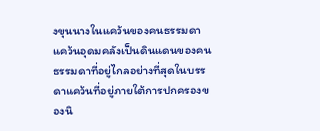งขุนนางในแคว้นของคนธรรมดา แคว้นอุดมคลังเป็นดินแดนของคนธรรมดาที่อยู่ไกลอย่างที่สุดในบรรดาแคว้นที่อยู่ภายใต้การปกครองของนิ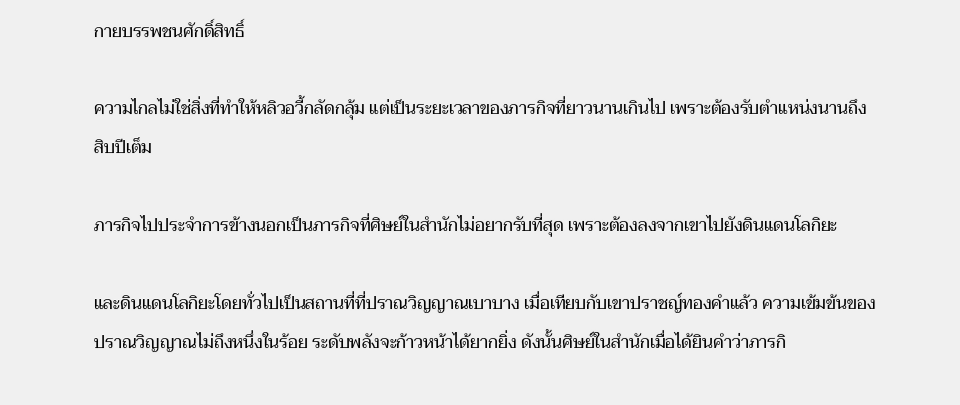กายบรรพชนศักดิ์สิทธิ์

ความไกลไม่ใช่สิ่งที่ทำให้หลิวอวี้กลัดกลุ้ม แต่เป็นระยะเวลาของภารกิจที่ยาวนานเกินไป เพราะต้องรับตำแหน่งนานถึงสิบปีเต็ม

ภารกิจไปประจำการข้างนอกเป็นภารกิจที่ศิษย์ในสำนักไม่อยากรับที่สุด เพราะต้องลงจากเขาไปยังดินแดนโลกิยะ

และดินแดนโลกิยะโดยทั่วไปเป็นสถานที่ที่ปราณวิญญาณเบาบาง เมื่อเทียบกับเขาปราชญ์ทองคำแล้ว ความเข้มข้นของปราณวิญญาณไม่ถึงหนึ่งในร้อย ระดับพลังจะก้าวหน้าได้ยากยิ่ง ดังนั้นศิษย์ในสำนักเมื่อได้ยินคำว่าภารกิ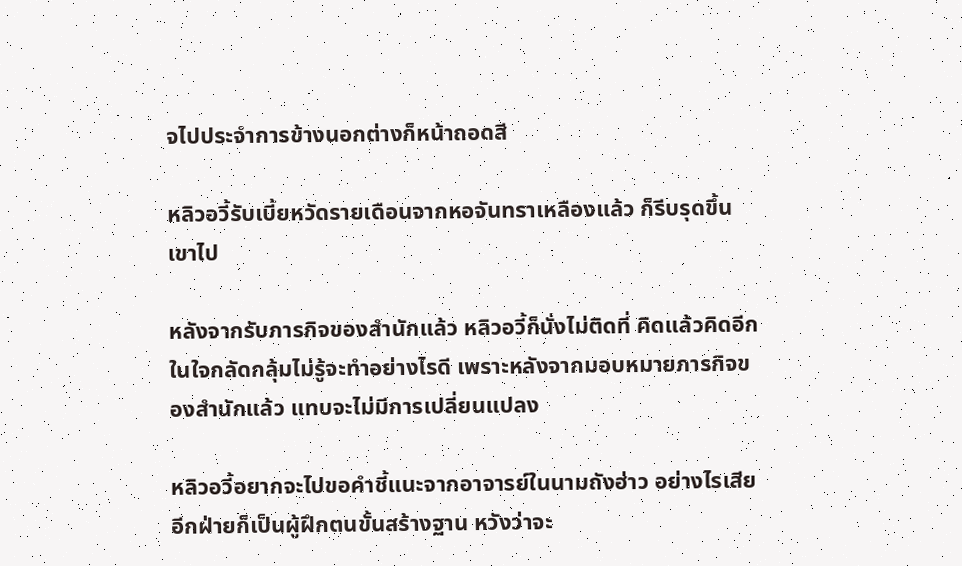จไปประจำการข้างนอกต่างก็หน้าถอดสี

หลิวอวี้รับเบี้ยหวัดรายเดือนจากหอจันทราเหลืองแล้ว ก็รีบรุดขึ้นเขาไป

หลังจากรับภารกิจของสำนักแล้ว หลิวอวี้ก็นั่งไม่ติดที่ คิดแล้วคิดอีก ในใจกลัดกลุ้มไม่รู้จะทำอย่างไรดี เพราะหลังจากมอบหมายภารกิจของสำนักแล้ว แทบจะไม่มีการเปลี่ยนแปลง

หลิวอวี้อยากจะไปขอคำชี้แนะจากอาจารย์ในนามถังฮ่าว อย่างไรเสียอีกฝ่ายก็เป็นผู้ฝึกตนขั้นสร้างฐาน หวังว่าจะ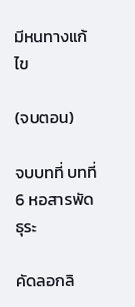มีหนทางแก้ไข

(จบตอน)

จบบทที่ บทที่ 6 หอสารพัดธุระ

คัดลอกลิ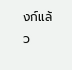งก์แล้ว